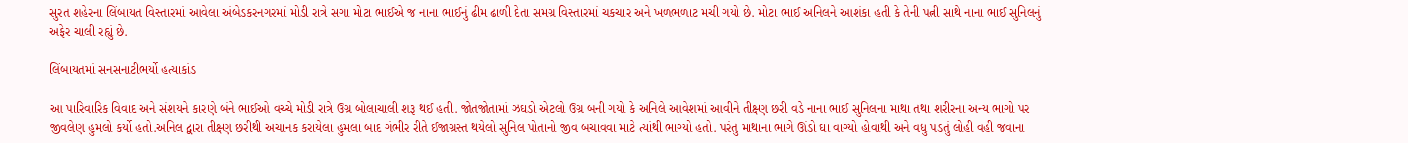સુરત શહેરના લિંબાયત વિસ્તારમાં આવેલા અંબેડકરનગરમાં મોડી રાત્રે સગા મોટા ભાઈએ જ નાના ભાઈનું ઢીમ ઢાળી દેતા સમગ્ર વિસ્તારમાં ચકચાર અને ખળભળાટ મચી ગયો છે. મોટા ભાઈ અનિલને આશંકા હતી કે તેની પત્ની સાથે નાના ભાઈ સુનિલનું અફેર ચાલી રહ્યું છે.

લિંબાયતમાં સનસનાટીભર્યો હત્યાકાંડ

આ પારિવારિક વિવાદ અને સંશયને કારણે બંને ભાઈઓ વચ્ચે મોડી રાત્રે ઉગ્ર બોલાચાલી શરૂ થઈ હતી. જોતજોતામાં ઝઘડો એટલો ઉગ્ર બની ગયો કે અનિલે આવેશમાં આવીને તીક્ષ્ણ છરી વડે નાના ભાઈ સુનિલના માથા તથા શરીરના અન્ય ભાગો પર જીવલેણ હુમલો કર્યો હતો.અનિલ દ્વારા તીક્ષ્ણ છરીથી અચાનક કરાયેલા હુમલા બાદ ગંભીર રીતે ઈજાગ્રસ્ત થયેલો સુનિલ પોતાનો જીવ બચાવવા માટે ત્યાંથી ભાગ્યો હતો. પરંતુ માથાના ભાગે ઊંડો ઘા વાગ્યો હોવાથી અને વધુ પડતું લોહી વહી જવાના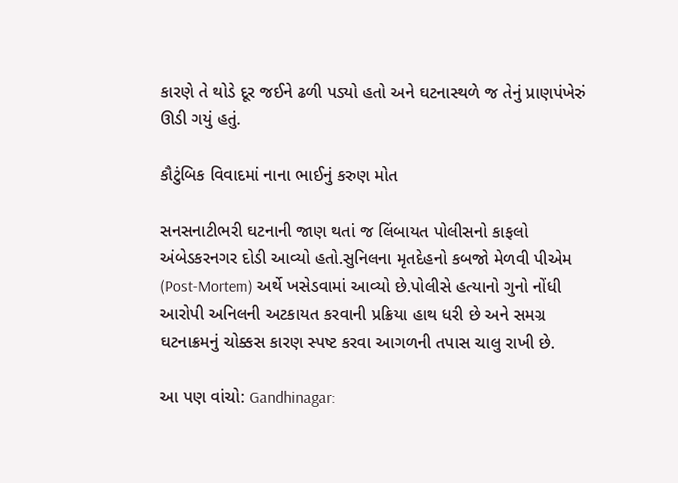કારણે તે થોડે દૂર જઈને ઢળી પડ્યો હતો અને ઘટનાસ્થળે જ તેનું પ્રાણપંખેરું ઊડી ગયું હતું.

કૌટુંબિક વિવાદમાં નાના ભાઈનું કરુણ મોત

સનસનાટીભરી ઘટનાની જાણ થતાં જ લિંબાયત પોલીસનો કાફલો અંબેડકરનગર દોડી આવ્યો હતો.સુનિલના મૃતદેહનો કબજો મેળવી પીએમ (Post-Mortem) અર્થે ખસેડવામાં આવ્યો છે.પોલીસે હત્યાનો ગુનો નોંધી આરોપી અનિલની અટકાયત કરવાની પ્રક્રિયા હાથ ધરી છે અને સમગ્ર ઘટનાક્રમનું ચોક્કસ કારણ સ્પષ્ટ કરવા આગળની તપાસ ચાલુ રાખી છે.

આ પણ વાંચો: Gandhinagar: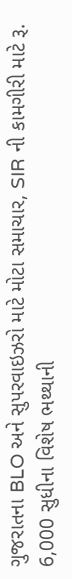ગુજરાતના BLO અને સુપરવાઇઝરો માટે મોટા સમાચાર, SIR ની કામગીરી માટે રૂ. 6,000 સુધીના વિશેષ ભથ્થાની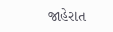જાહેરાત